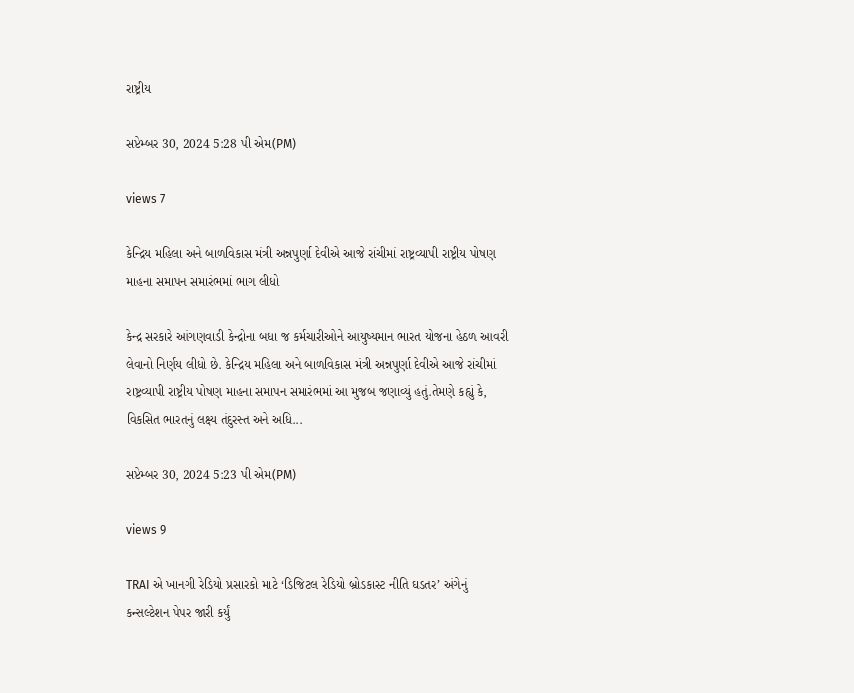રાષ્ટ્રીય

સપ્ટેમ્બર 30, 2024 5:28 પી એમ(PM)

views 7

કેન્દ્રિય મહિલા અને બાળવિકાસ મંત્રી અન્નપુર્ણા દેવીએ આજે રાંચીમાં રાષ્ટ્રવ્યાપી રાષ્ટ્રીય પોષણ માહના સમાપન સમારંભમાં ભાગ લીધો

કેન્દ્ર સરકારે આંગણવાડી કેન્દ્રોના બધા જ કર્મચારીઓને આયુષ્યમાન ભારત યોજના હેઠળ આવરી લેવાનો નિર્ણય લીધો છે. કેન્દ્રિય મહિલા અને બાળવિકાસ મંત્રી અન્નપુર્ણા દેવીએ આજે રાંચીમાં રાષ્ટ્રવ્યાપી રાષ્ટ્રીય પોષણ માહના સમાપન સમારંભમાં આ મુજબ જણાવ્યું હતું.તેમણે કહ્યું કે, વિકસિત ભારતનું લક્ષ્ય તંદુરસ્ત અને અધિ...

સપ્ટેમ્બર 30, 2024 5:23 પી એમ(PM)

views 9

TRAI એ ખાનગી રેડિયો પ્રસારકો માટે ‘ડિજિટલ રેડિયો બ્રોડકાસ્ટ નીતિ ઘડતર’ અંગેનું કન્સલ્ટેશન પેપર જારી કર્યું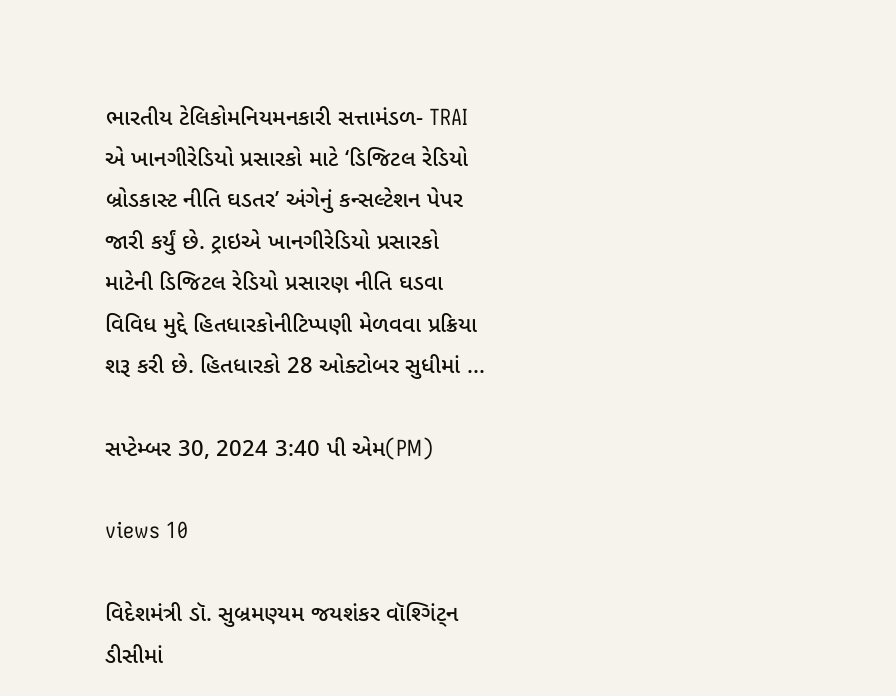ભારતીય ટેલિકોમનિયમનકારી સત્તામંડળ- TRAI એ ખાનગીરેડિયો પ્રસારકો માટે ‘ડિજિટલ રેડિયો બ્રોડકાસ્ટ નીતિ ઘડતર’ અંગેનું કન્સલ્ટેશન પેપર જારી કર્યું છે. ટ્રાઇએ ખાનગીરેડિયો પ્રસારકો માટેની ડિજિટલ રેડિયો પ્રસારણ નીતિ ઘડવા વિવિધ મુદ્દે હિતધારકોનીટિપ્પણી મેળવવા પ્રક્રિયા શરૂ કરી છે. હિતધારકો 28 ઓક્ટોબર સુધીમાં ...

સપ્ટેમ્બર 30, 2024 3:40 પી એમ(PM)

views 10

વિદેશમંત્રી ડૉ. સુબ્રમણ્યમ જયશંકર વૉશ્ગિંટ્ન ડીસીમાં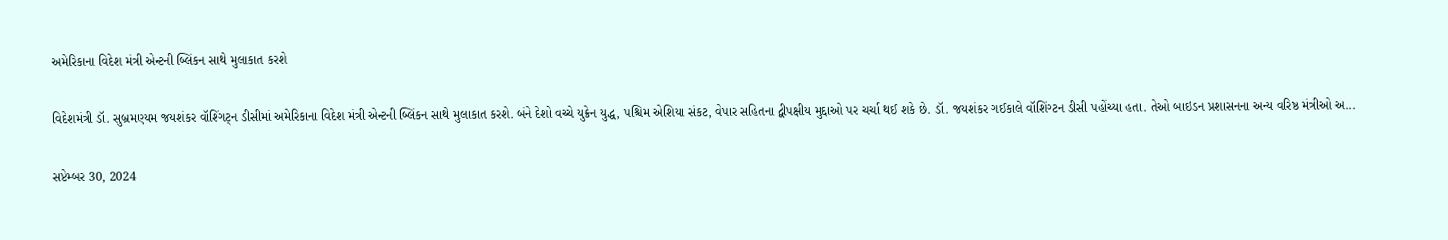અમેરિકાના વિદેશ મંત્રી એન્ટની બ્લિંકન સાથે મુલાકાત કરશે

વિદેશમંત્રી ડૉ. સુબ્રમણ્યમ જયશંકર વૉશ્ગિંટ્ન ડીસીમાં અમેરિકાના વિદેશ મંત્રી એન્ટની બ્લિંકન સાથે મુલાકાત કરશે. બંને દેશો વચ્ચે યુક્રેન યુદ્ધ, પશ્ચિમ એશિયા સંકટ, વેપાર સહિતના દ્વીપક્ષીય મુદ્દાઓ પર ચર્ચા થઈ શકે છે. ડૉ. જયશંકર ગઈકાલે વૉશિંગ્ટન ડીસી પહોંચ્યા હતા. તેઓ બાઇડન પ્રશાસનના અન્ય વરિષ્ઠ મંત્રીઓ અ...

સપ્ટેમ્બર 30, 2024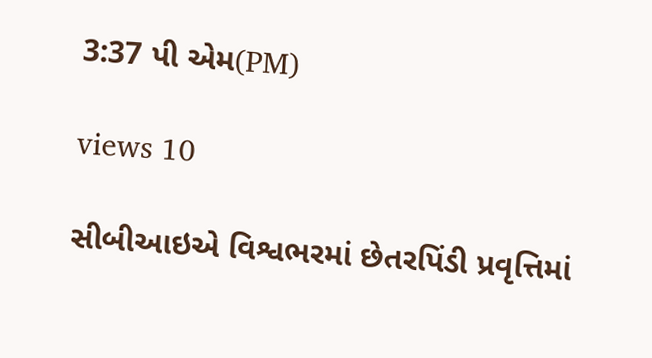3:37 પી એમ(PM)

views 10

સીબીઆઇએ વિશ્વભરમાં છેતરપિંડી પ્રવૃત્તિમાં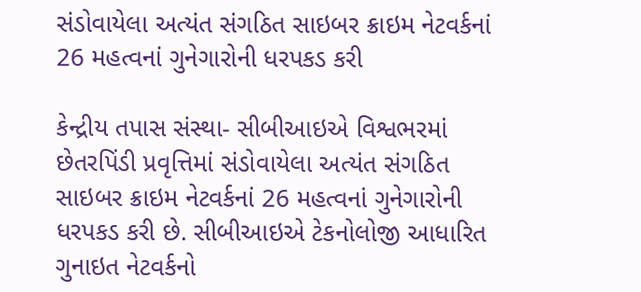સંડોવાયેલા અત્યંત સંગઠિત સાઇબર ક્રાઇમ નેટવર્કનાં 26 મહત્વનાં ગુનેગારોની ધરપકડ કરી

કેન્દ્રીય તપાસ સંસ્થા- સીબીઆઇએ વિશ્વભરમાં છેતરપિંડી પ્રવૃત્તિમાં સંડોવાયેલા અત્યંત સંગઠિત સાઇબર ક્રાઇમ નેટવર્કનાં 26 મહત્વનાં ગુનેગારોની ધરપકડ કરી છે. સીબીઆઇએ ટેકનોલોજી આધારિત ગુનાઇત નેટવર્કનો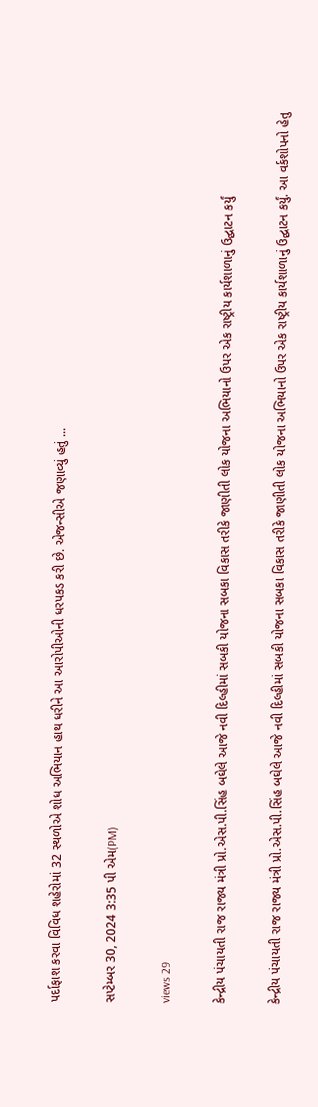પર્દાફાશ કરવા વિવિધ શહેરોમાં 32 સ્થળોએ શોધ અભિયાન હાથ ધરીને આ આરોપીઓની ધરપકડ કરી છે. એજન્સીએ જણાવ્યું હતું ...

સપ્ટેમ્બર 30, 2024 3:35 પી એમ(PM)

views 29

કેન્દ્રીય પંચાયતી રાજ રાજ્ય મંત્રી પ્રો.એસ.પી.સિંહ બઘેલે આજે નવી દિલ્હીમાં સબકી યોજના સબકા વિકાસ તરીકે જાણીતી લોક યોજના અભિયાનો ઉપર એક રાષ્ટ્રીય કાર્યશાળાનું ઉદ્ઘાટન કર્યું

કેન્દ્રીય પંચાયતી રાજ રાજ્ય મંત્રી પ્રો.એસ.પી.સિંહ બઘેલે આજે નવી દિલ્હીમાં સબકી યોજના સબકા વિકાસ તરીકે જાણીતી લોક યોજના અભિયાનો ઉપર એક રાષ્ટ્રીય કાર્યશાળાનું ઉદ્ઘાટન કર્યું. આ વર્કશોપનો હેતુ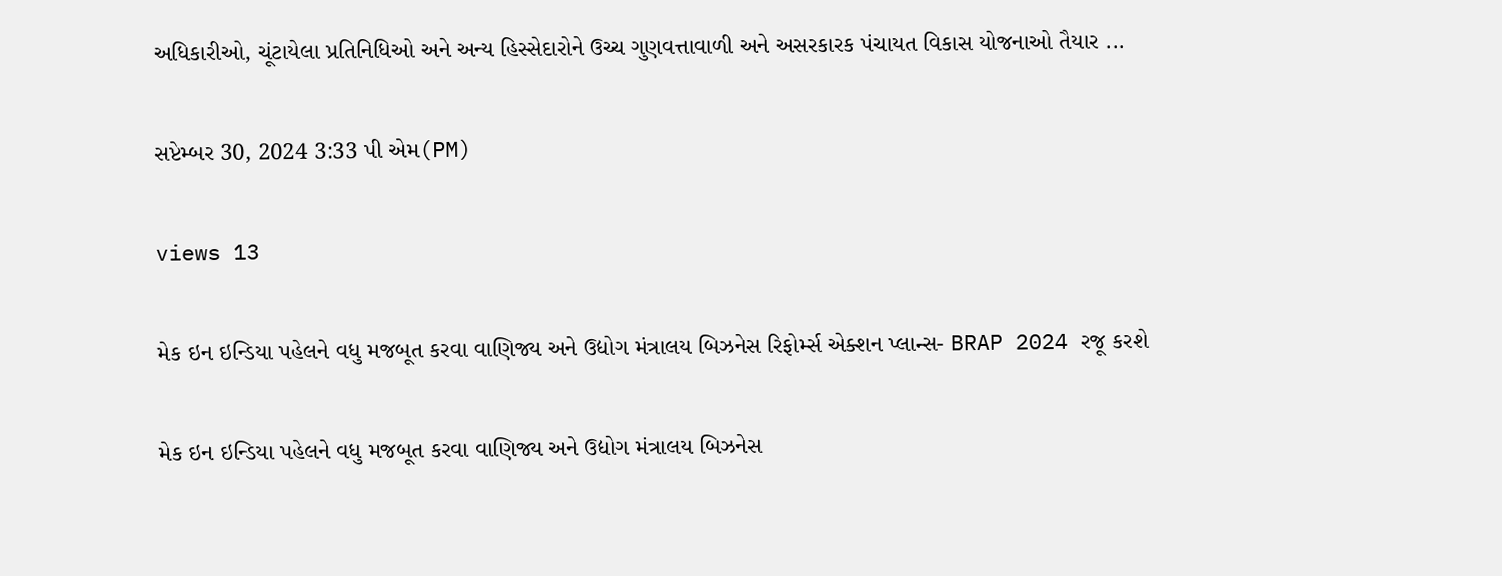અધિકારીઓ, ચૂંટાયેલા પ્રતિનિધિઓ અને અન્ય હિસ્સેદારોને ઉચ્ચ ગુણવત્તાવાળી અને અસરકારક પંચાયત વિકાસ યોજનાઓ તૈયાર ...

સપ્ટેમ્બર 30, 2024 3:33 પી એમ(PM)

views 13

મેક ઇન ઇન્ડિયા પહેલને વધુ મજબૂત કરવા વાણિજ્ય અને ઉદ્યોગ મંત્રાલય બિઝનેસ રિફોર્મ્સ એક્શન પ્લાન્સ- BRAP 2024 રજૂ કરશે

મેક ઇન ઇન્ડિયા પહેલને વધુ મજબૂત કરવા વાણિજ્ય અને ઉદ્યોગ મંત્રાલય બિઝનેસ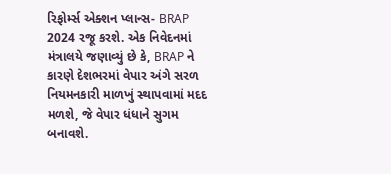રિફોર્મ્સ એક્શન પ્લાન્સ- BRAP 2024 રજૂ કરશે. એક નિવેદનમાં મંત્રાલયે જણાવ્યું છે કે, BRAP ને કારણે દેશભરમાં વેપાર અંગે સરળ નિયમનકારી માળખું સ્થાપવામાં મદદ મળશે, જે વેપાર ધંધાને સુગમ બનાવશે.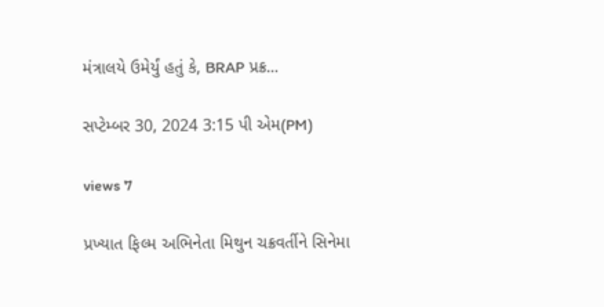મંત્રાલયે ઉમેર્યું હતું કે, BRAP પ્રક્ર...

સપ્ટેમ્બર 30, 2024 3:15 પી એમ(PM)

views 7

પ્રખ્યાત ફિલ્મ અભિનેતા મિથુન ચક્રવર્તીને સિનેમા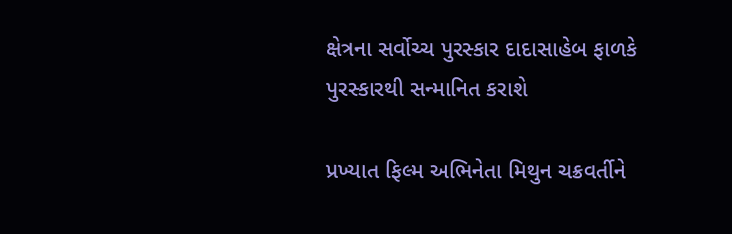ક્ષેત્રના સર્વોચ્ચ પુરસ્કાર દાદાસાહેબ ફાળકે પુરસ્કારથી સન્માનિત કરાશે

પ્રખ્યાત ફિલ્મ અભિનેતા મિથુન ચક્રવર્તીને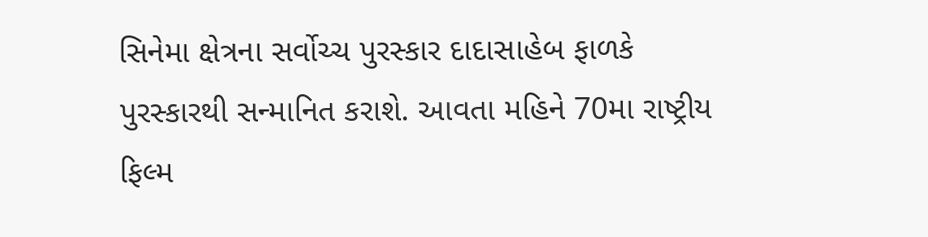સિનેમા ક્ષેત્રના સર્વોચ્ચ પુરસ્કાર દાદાસાહેબ ફાળકે પુરસ્કારથી સન્માનિત કરાશે. આવતા મહિને 70મા રાષ્ટ્રીય ફિલ્મ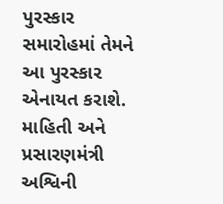પુરસ્કાર સમારોહમાં તેમને આ પુરસ્કાર એનાયત કરાશે. માહિતી અને પ્રસારણમંત્રી અશ્વિની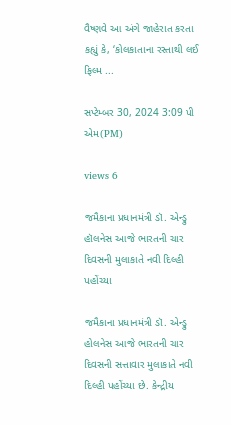વૈષ્ણવે આ અંગે જાહેરાત કરતા કહ્યું કે, ‘કોલકાતાના રસ્તાથી લઈ ફિલ્મ ...

સપ્ટેમ્બર 30, 2024 3:09 પી એમ(PM)

views 6

જમૈકાના પ્રધાનમંત્રી ડૉ. એન્ડ્રુ હૉલનેસ આજે ભારતની ચાર દિવસની મુલાકાતે નવી દિલ્હી પહોંચ્યા

જમૈકાના પ્રધાનમંત્રી ડૉ. એન્ડ્રુ હોલનેસ આજે ભારતની ચાર દિવસની સત્તાવાર મુલાકાતે નવી દિલ્હી પહોંચ્યા છે. કેન્દ્રીય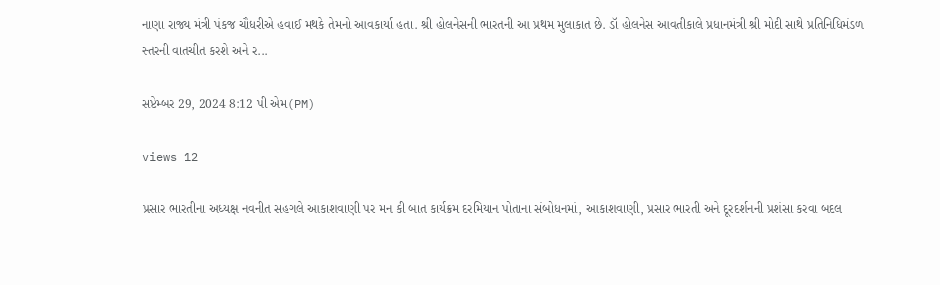નાણા રાજ્ય મંત્રી પંકજ ચૌધરીએ હવાઈ મથકે તેમનો આવકાર્યા હતા. શ્રી હોલનેસની ભારતની આ પ્રથમ મુલાકાત છે. ડૉ હોલનેસ આવતીકાલે પ્રધાનમંત્રી શ્રી મોદી સાથે પ્રતિનિધિમંડળ સ્તરની વાતચીત કરશે અને ર...

સપ્ટેમ્બર 29, 2024 8:12 પી એમ(PM)

views 12

પ્રસાર ભારતીના અધ્યક્ષ નવનીત સહગલે આકાશવાણી પર મન કી બાત કાર્યક્રમ દરમિયાન પોતાના સંબોધનમાં, આકાશવાણી, પ્રસાર ભારતી અને દૂરદર્શનની પ્રશંસા કરવા બદલ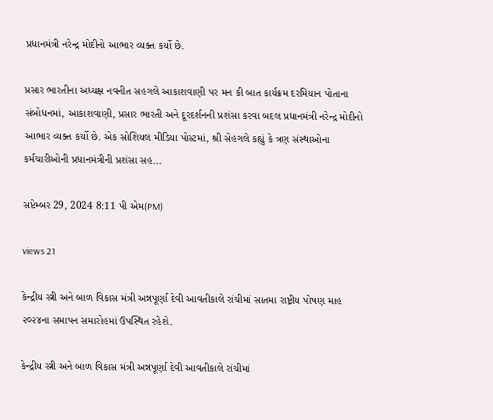પ્રધાનમંત્રી નરેન્દ્ર મોદીનો આભાર વ્યક્ત કર્યો છે.

પ્રસાર ભારતીના અધ્યક્ષ નવનીત સહગલે આકાશવાણી પર મન કી બાત કાર્યક્રમ દરમિયાન પોતાના સંબોધનમાં, આકાશવાણી, પ્રસાર ભારતી અને દૂરદર્શનની પ્રશંસા કરવા બદલ પ્રધાનમંત્રી નરેન્દ્ર મોદીનો આભાર વ્યક્ત કર્યો છે. એક સોશિયલ મીડિયા પોસ્ટમાં, શ્રી સેહગલે કહ્યું કે ત્રણ સંસ્થાઓના કર્મચારીઓની પ્રધાનમંત્રીની પ્રશંસા સહ...

સપ્ટેમ્બર 29, 2024 8:11 પી એમ(PM)

views 21

કેન્દ્રીય સ્ત્રી અને બાળ વિકાસ મંત્રી અન્નપૂર્ણા દેવી આવતીકાલે રાંચીમાં સાતમા રાષ્ટ્રીય પોષણ માહ ૨૦૨૪ના સમાપન સમારોહમાં ઉપસ્થિત રહેશે.

કેન્દ્રીય સ્ત્રી અને બાળ વિકાસ મંત્રી અન્નપૂર્ણા દેવી આવતીકાલે રાંચીમાં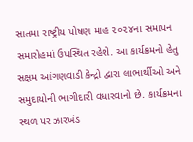સાતમા રાષ્ટ્રીય પોષણ માહ ૨૦૨૪ના સમાપન સમારોહમાં ઉપસ્થિત રહેશે. આ કાર્યક્રમનો હેતુ સક્ષમ આંગણવાડી કેન્દ્રો દ્વારા લાભાર્થીઓ અને સમુદાયોની ભાગીદારી વધારવાનો છે. કાર્યક્રમના સ્થળ પર ઝારખંડ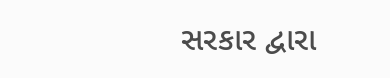સરકાર દ્વારા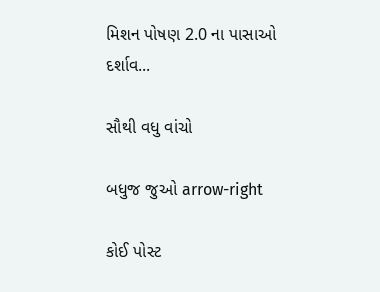મિશન પોષણ 2.0 ના પાસાઓ દર્શાવ...

સૌથી વધુ વાંચો

બધુજ જુઓ arrow-right

કોઈ પોસ્ટ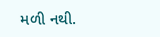મળી નથી.